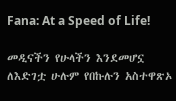Fana: At a Speed of Life!

መዲናችን የሁላችን እንደመሆኗ ለእድገቷ ሁሉም የበኩሉን አስተዋጽኦ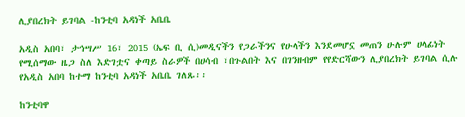ሊያበረክት ይገባል -ከንቲባ አዳነች አቤቤ

አዲስ አበባ፣ ታኅሣሥ 16፣ 2015 (ኤፍ ቢ ሲ)መዲናችን የጋራችንና የሁላችን እንደመሆኗ መጠን ሁሉም ሀላፊነት የሚሰማው ዜጋ ስለ እድገቷና ቀጣይ ስራዎች በሀሳብ ፣በጉልበት እና በገንዘብም የየድርሻውን ሊያበረክት ይገባል ሲሉ የአዲስ አበባ ከተማ ከንቲባ አዳነች አቤቤ ገለጹ፡፡

ከንቲባዋ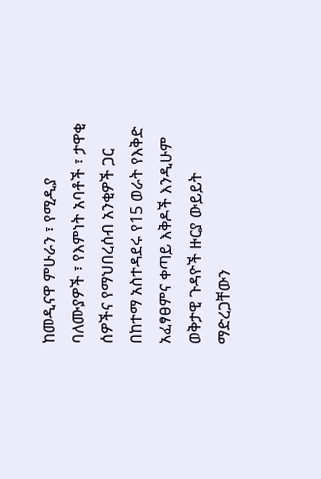ከመዲናዋ ምሁራን ፣ የሚዲያ ባለሙያዎች ፣ የእምነት አባቶች ፣ ታዋቂ ሰዎችና የማህበረሰብ አንቂዎች ጋር በከተማ አስተዳደሩ የ15 ወራት የእቅድ አፈፃፀምና ቀጣይ እቅዶች እንዲሁም ወቅታዊ ጉዳዮች ዙርያ ውይይት ማድረጋቸውን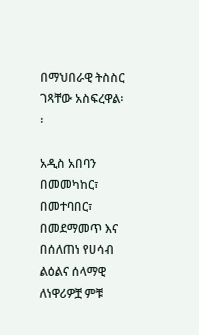በማህበራዊ ትስስር ገጻቸው አስፍረዋል፡፡

አዲስ አበባን በመመካከር፣ በመተባበር፣ በመደማመጥ እና በሰለጠነ የሀሳብ ልዕልና ሰላማዊ ለነዋሪዎቿ ምቹ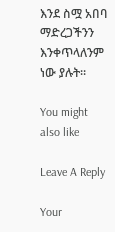እንደ ስሟ አበባ ማድረጋችንን እንቀጥላለንም ነው ያሉት።

You might also like

Leave A Reply

Your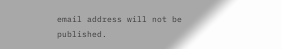email address will not be published.